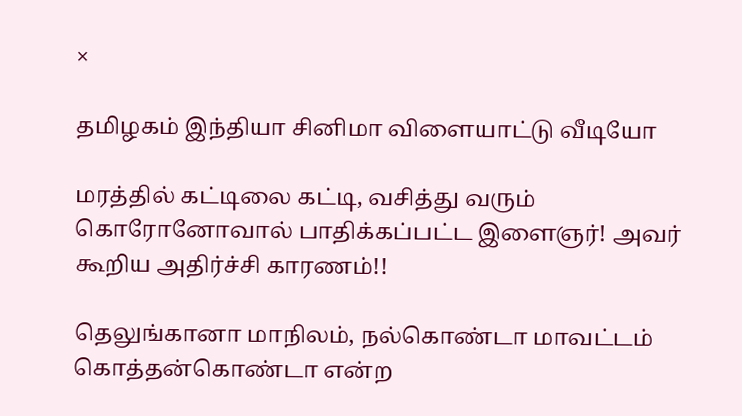×

தமிழகம் இந்தியா சினிமா விளையாட்டு வீடியோ

மரத்தில் கட்டிலை கட்டி, வசித்து வரும் கொரோனோவால் பாதிக்கப்பட்ட இளைஞர்! அவர் கூறிய அதிர்ச்சி காரணம்!!

தெலுங்கானா மாநிலம், நல்கொண்டா மாவட்டம் கொத்தன்கொண்டா என்ற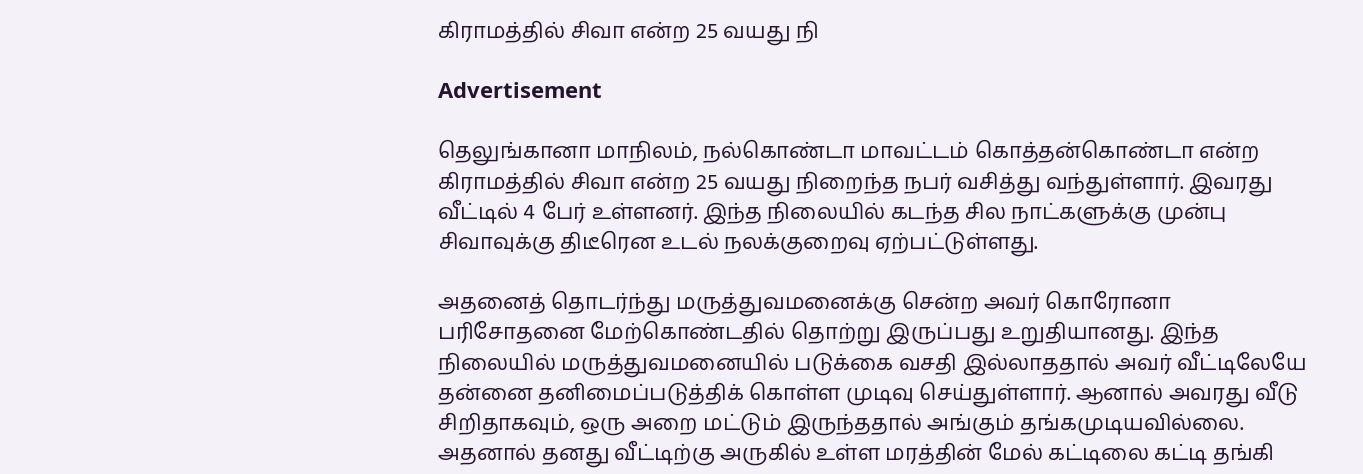கிராமத்தில் சிவா என்ற 25 வயது நி

Advertisement

தெலுங்கானா மாநிலம், நல்கொண்டா மாவட்டம் கொத்தன்கொண்டா என்ற கிராமத்தில் சிவா என்ற 25 வயது நிறைந்த நபர் வசித்து வந்துள்ளார். இவரது வீட்டில் 4 பேர் உள்ளனர். இந்த நிலையில் கடந்த சில நாட்களுக்கு முன்பு சிவாவுக்கு திடீரென உடல் நலக்குறைவு ஏற்பட்டுள்ளது.

அதனைத் தொடர்ந்து மருத்துவமனைக்கு சென்ற அவர் கொரோனா பரிசோதனை மேற்கொண்டதில் தொற்று இருப்பது உறுதியானது. இந்த நிலையில் மருத்துவமனையில் படுக்கை வசதி இல்லாததால் அவர் வீட்டிலேயே தன்னை தனிமைப்படுத்திக் கொள்ள முடிவு செய்துள்ளார். ஆனால் அவரது வீடு சிறிதாகவும், ஒரு அறை மட்டும் இருந்ததால் அங்கும் தங்கமுடியவில்லை. அதனால் தனது வீட்டிற்கு அருகில் உள்ள மரத்தின் மேல் கட்டிலை கட்டி தங்கி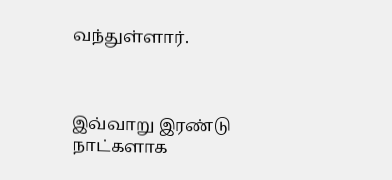வந்துள்ளார்.



இவ்வாறு இரண்டு நாட்களாக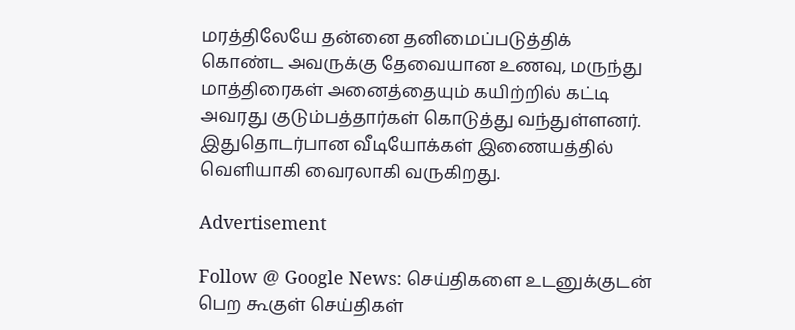மரத்திலேயே தன்னை தனிமைப்படுத்திக் கொண்ட அவருக்கு தேவையான உணவு, மருந்து மாத்திரைகள் அனைத்தையும் கயிற்றில் கட்டி அவரது குடும்பத்தார்கள் கொடுத்து வந்துள்ளனர். இதுதொடர்பான வீடியோக்கள் இணையத்தில் வெளியாகி வைரலாகி வருகிறது.

Advertisement

Follow @ Google News: செய்திகளை உடனுக்குடன் பெற கூகுள் செய்திகள்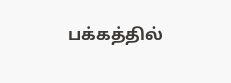பக்கத்தில்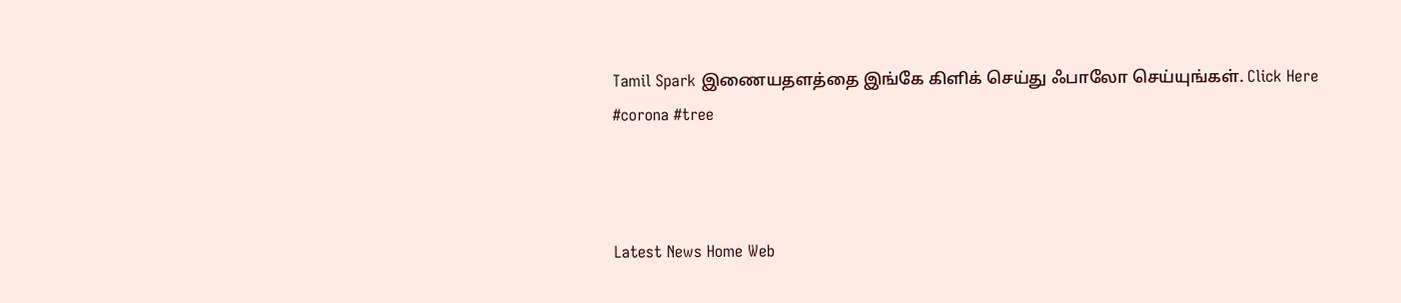Tamil Spark இணையதளத்தை இங்கே கிளிக் செய்து ஃபாலோ செய்யுங்கள். Click Here
#corona #tree



Latest News Home Web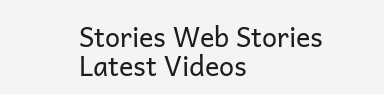Stories Web Stories Latest Videos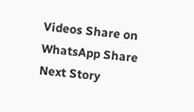Videos Share on WhatsApp Share
Next Story